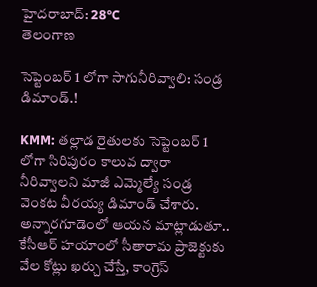హైదరాబాద్: 28°C
తెలంగాణ

సెప్టెంబర్ 1 లోగా సాగునీరివ్వాలి: సండ్ర డిమాండ్.!

KMM: తల్లాడ రైతులకు సెప్టెంబర్ 1 లోగా సిరిపురం కాలువ ద్వారా నీరివ్వాలని మాజీ ఎమ్మెల్యే సండ్ర వెంకట వీరయ్య డిమాండ్ చేశారు. అన్నారగూడెంలో ఆయన మాట్లాడుతూ.. కేసీఆర్ హయాంలో సీతారామ ప్రాజెక్టుకు వేల కోట్లు ఖర్చు చేస్తే, కాంగ్రెస్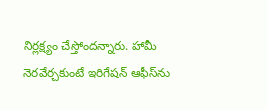నిర్లక్ష్యం చేస్తోందన్నారు. హామీ నెరవేర్చకుంటే ఇరిగేషన్ ఆఫీస్‌ను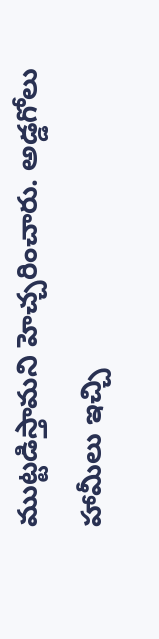ముట్టడిస్తామని హెచ్చరించారు. అడ్డగోలు హామీలు ఇచ్చి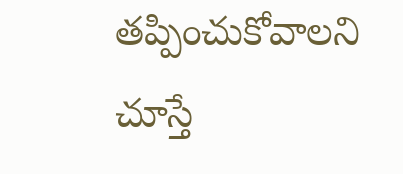తప్పించుకోవాలని చూస్తే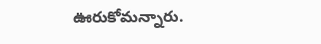ఊరుకోమన్నారు.